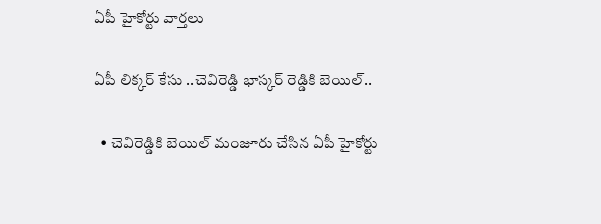ఏపీ హైకోర్టు వార్తలు

ఏపీ లిక్కర్ కేసు ..చెవిరెడ్డి భాస్కర్ రెడ్డికి బెయిల్..

  • చెవిరెడ్డికి బెయిల్ మంజూరు చేసిన ఏపీ హైకోర్టు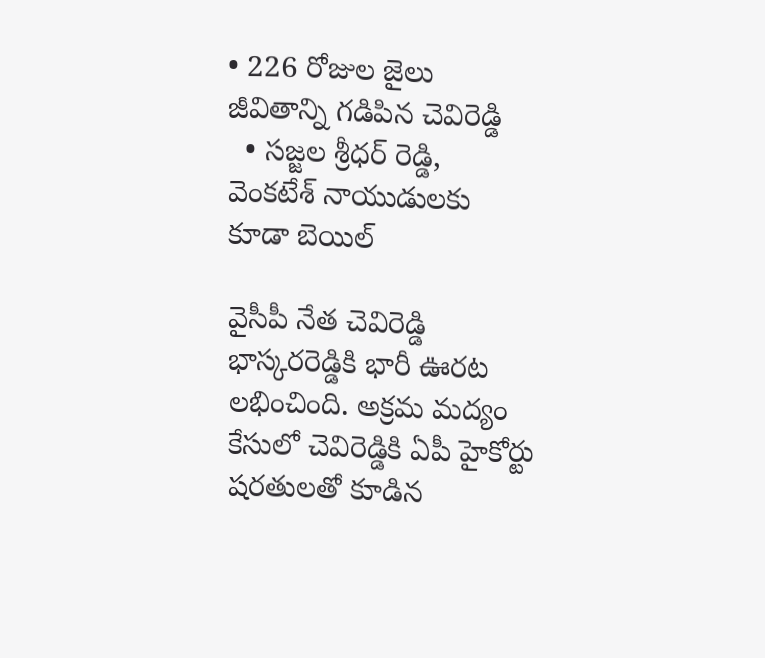• 226 రోజుల జైలు జీవితాన్ని గడిపిన చెవిరెడ్డి
  • సజ్జల శ్రీధర్ రెడ్డి, వెంకటేశ్ నాయుడులకు కూడా బెయిల్

వైసీపీ నేత చెవిరెడ్డి భాస్కరరెడ్డికి భారీ ఊరట లభించింది. అక్రమ మద్యం కేసులో చెవిరెడ్డికి ఏపీ హైకోర్టు షరతులతో కూడిన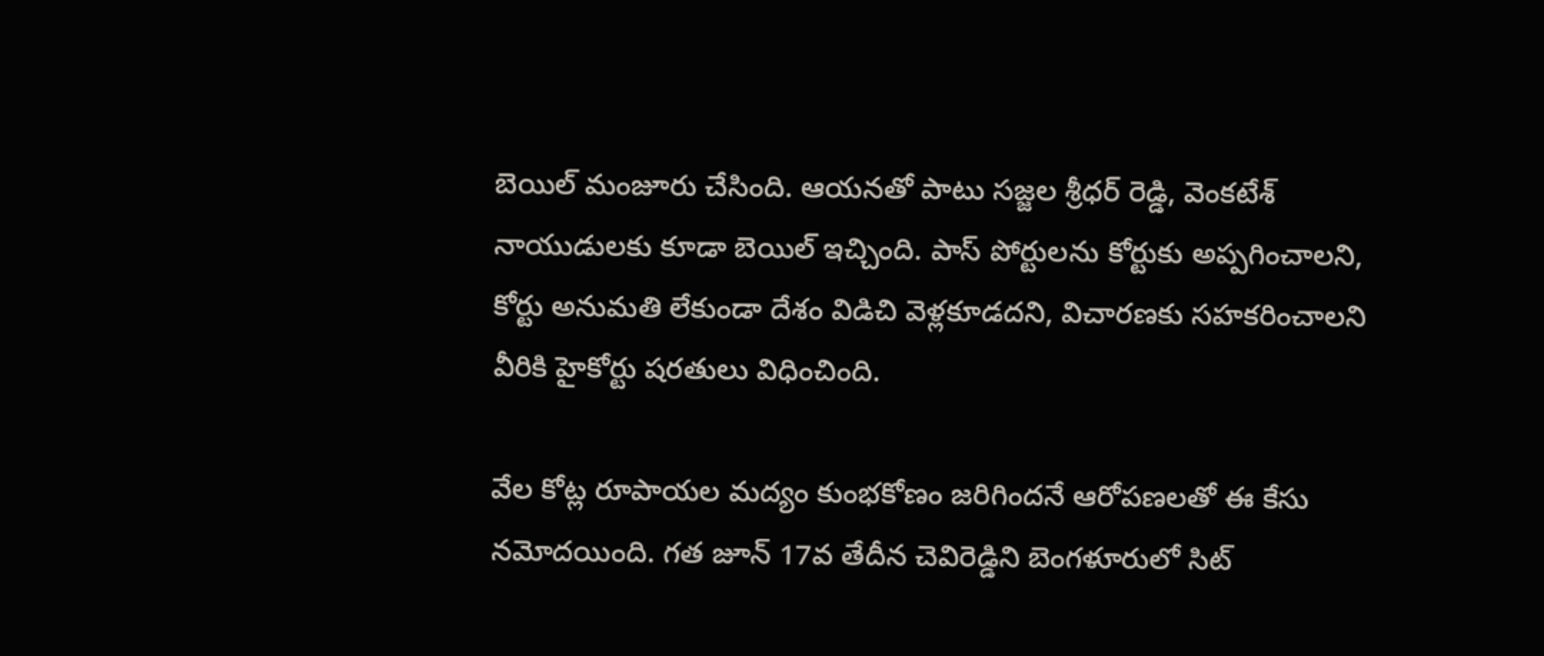బెయిల్ మంజూరు చేసింది. ఆయనతో పాటు సజ్జల శ్రీధర్ రెడ్డి, వెంకటేశ్ నాయుడులకు కూడా బెయిల్ ఇచ్చింది. పాస్ పోర్టులను కోర్టుకు అప్పగించాలని, కోర్టు అనుమతి లేకుండా దేశం విడిచి వెళ్లకూడదని, విచారణకు సహకరించాలని వీరికి హైకోర్టు షరతులు విధించింది.

వేల కోట్ల రూపాయల మద్యం కుంభకోణం జరిగిందనే ఆరోపణలతో ఈ కేసు నమోదయింది. గత జూన్ 17వ తేదీన చెవిరెడ్డిని బెంగళూరులో సిట్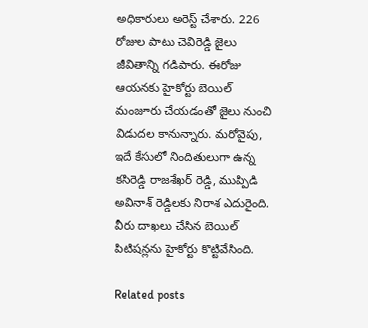అధికారులు అరెస్ట్ చేశారు. 226 రోజుల పాటు చెవిరెడ్డి జైలు జీవితాన్ని గడిపారు. ఈరోజు ఆయనకు హైకోర్టు బెయిల్ మంజూరు చేయడంతో జైలు నుంచి విడుదల కానున్నారు. మరోవైపు, ఇదే కేసులో నిందితులుగా ఉన్న కసిరెడ్డి రాజశేఖర్ రెడ్డి, ముప్పిడి అవినాశ్ రెడ్డిలకు నిరాశ ఎదురైంది. వీరు దాఖలు చేసిన బెయిల్ పిటిషన్లను హైకోర్టు కొట్టివేసింది.

Related posts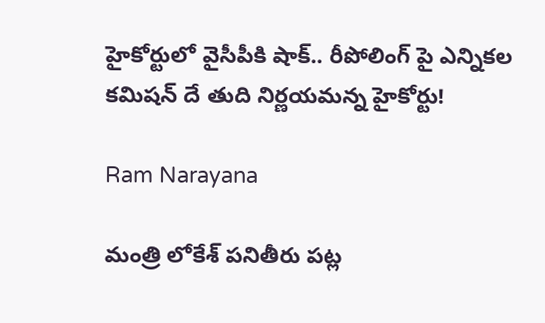హైకోర్టులో వైసీపీకి షాక్.. రీపోలింగ్ పై ఎన్నికల కమిషన్ దే తుది నిర్ణయమన్న హైకోర్టు!

Ram Narayana

మంత్రి లోకేశ్ పనితీరు పట్ల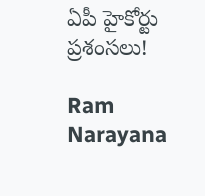ఏపీ హైకోర్టు ప్రశంసలు!

Ram Narayana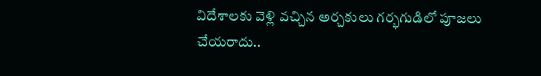విదేశాలకు వెళ్లి వచ్చిన అర్చకులు గర్భగుడిలో పూజలు చేయరాదు..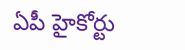ఏపీ హైకోర్టు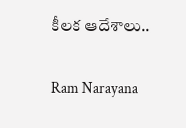కీలక ఆదేశాలు..

Ram Narayana